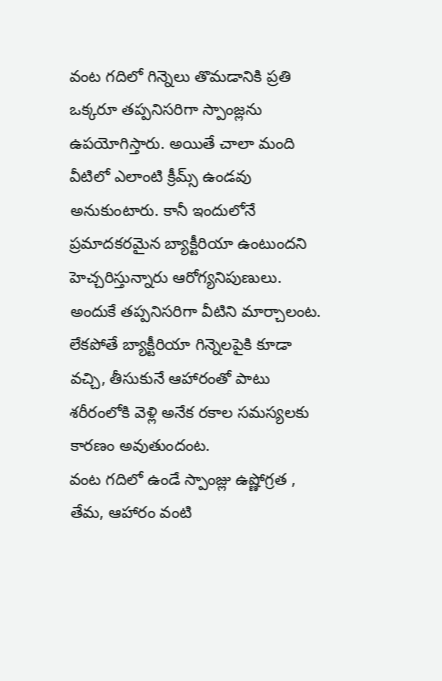వంట గదిలో గిన్నెలు తొమడానికి ప్రతి ఒక్కరూ తప్పనిసరిగా స్పాంజ్లను ఉపయోగిస్తారు. అయితే చాలా మంది వీటిలో ఎలాంటి క్రీమ్స్ ఉండవు అనుకుంటారు. కానీ ఇందులోనే ప్రమాదకరమైన బ్యాక్టీరియా ఉంటుందని హెచ్చరిస్తున్నారు ఆరోగ్యనిపుణులు. అందుకే తప్పనిసరిగా వీటిని మార్చాలంట. లేకపోతే బ్యాక్టీరియా గిన్నెలపైకి కూడా వచ్చి, తీసుకునే ఆహారంతో పాటు శరీరంలోకి వెళ్లి అనేక రకాల సమస్యలకు కారణం అవుతుందంట.
వంట గదిలో ఉండే స్పాంజ్లు ఉష్ణోగ్రత , తేమ, ఆహారం వంటి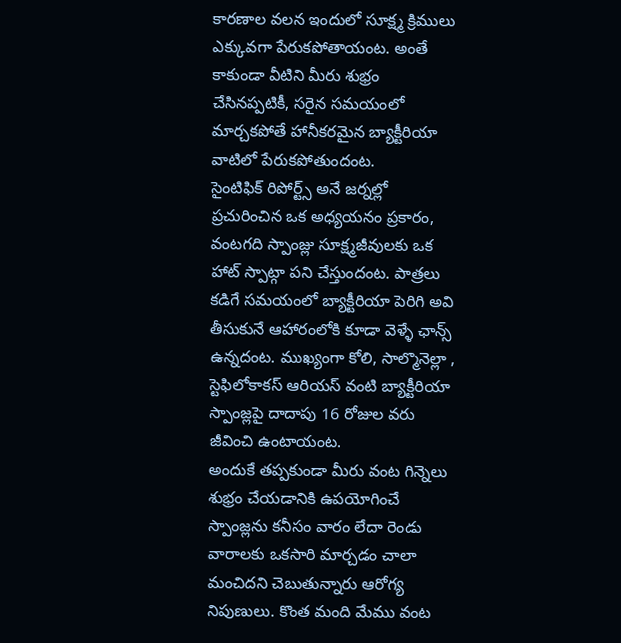కారణాల వలన ఇందులో సూక్ష్మ క్రిములు ఎక్కువగా పేరుకపోతాయంట. అంతే కాకుండా వీటిని మీరు శుభ్రం చేసినప్పటికీ, సరైన సమయంలో మార్చకపోతే హానీకరమైన బ్యాక్టీరియా వాటిలో పేరుకపోతుందంట.
సైంటిఫిక్ రిపోర్ట్స్ అనే జర్నల్లో ప్రచురించిన ఒక అధ్యయనం ప్రకారం, వంటగది స్పాంజ్లు సూక్ష్మజీవులకు ఒక హాట్ స్పాట్గా పని చేస్తుందంట. పాత్రలు కడిగే సమయంలో బ్యాక్టీరియా పెరిగి అవి తీసుకునే ఆహారంలోకి కూడా వెళ్ళే ఛాన్స్ ఉన్నదంట. ముఖ్యంగా కోలి, సాల్మొనెల్లా , స్టెఫిలోకాకస్ ఆరియస్ వంటి బ్యాక్టీరియా స్పాంజ్లపై దాదాపు 16 రోజుల వరు జీవించి ఉంటాయంట.
అందుకే తప్పకుండా మీరు వంట గిన్నెలు శుభ్రం చేయడానికి ఉపయోగించే స్పాంజ్లను కనీసం వారం లేదా రెండు వారాలకు ఒకసారి మార్చడం చాలా మంచిదని చెబుతున్నారు ఆరోగ్య నిపుణులు. కొంత మంది మేము వంట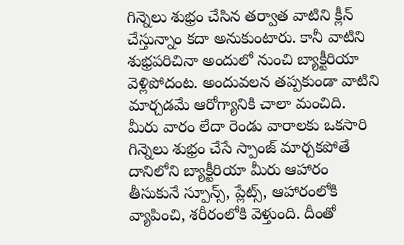గిన్నెలు శుభ్రం చేసిన తర్వాత వాటిని క్లీన్ చేస్తున్నాం కదా అనుకుంటారు. కానీ వాటిని శుభ్రపరిచినా అందులో నుంచి బ్యాక్టీరియా వెళ్లిపోదంట. అందువలన తప్పకుండా వాటిని మార్చడమే ఆరోగ్యానికి చాలా మంచిది.
మీరు వారం లేదా రెండు వారాలకు ఒకసారి గిన్నెలు శుభ్రం చేసే స్పాంజ్ మార్చకపోతే దానిలోని బ్యాక్టీరియా మీరు ఆహారం తీసుకునే స్పూన్స్, ప్లేట్స్, ఆహారంలోకి వ్యాపించి, శరీరంలోకి వెళ్తుంది. దీంతో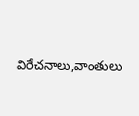విరేచనాలు,వాంతులు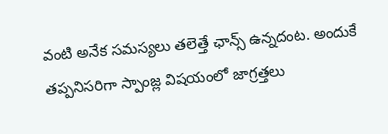వంటి అనేక సమస్యలు తలెత్తే ఛాన్స్ ఉన్నదంట. అందుకే తప్పనిసరిగా స్పాంజ్ల విషయంలో జాగ్రత్తలు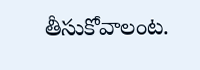తీసుకోవాలంట.